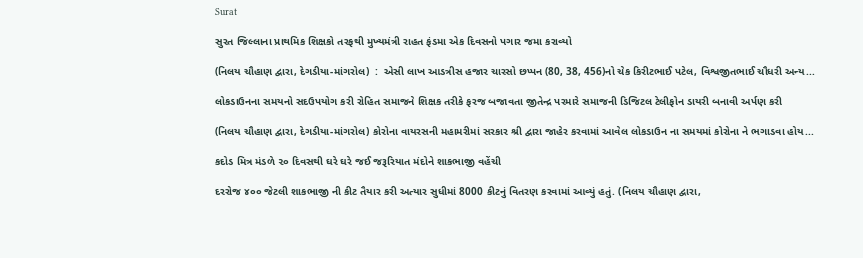Surat

સુરત જિલ્લાના પ્રાથમિક શિક્ષકો તરફથી મુખ્યમંત્રી રાહત ફંડમા એક દિવસનો પગાર જમા કરાવ્યો

(નિલય ચૌહાણ દ્વારા, દેગડીયા-માંગરોલ)  :  એસી લાખ આડત્રીસ હજાર ચારસો છપ્પન (80, 38, 456)નો ચેક કિરીટભાઈ પટેલ, વિશ્વજીતભાઈ ચૌધરી અન્ય...

લોકડાઉનના સમયનો સદઉપયોગ કરી રોહિત સમાજને શિક્ષક તરીકે ફરજ બજાવતા જીતેન્દ્ર પરમારે સમાજની ડિજિટલ ટેલીફોન ડાયરી બનાવી અર્પણ કરી

(નિલય ચૌહાણ દ્વારા, દેગડીયા-માંગરોલ) કોરોના વાયરસની મહામરીમાં સરકાર શ્રી દ્વારા જાહેર કરવામાં આવેલ લોકડાઉન ના સમયમાં કોરોના ને ભગાડવા હોય...

કદોડ મિત્ર મંડળે ૨૦ દિવસથી ઘરે ઘરે જઈ જરૂરિયાત મંદોને શાકભાજી વહેંચી

દરરોજ ૪૦૦ જેટલી શાકભાજી ની કીટ તૈયાર કરી અત્યાર સુધીમાં 8000 કીટનું વિતરણ કરવામાં આવ્યું હતું. (નિલય ચૌહાણ દ્વારા,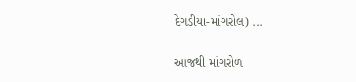દેગડીયા-માંગરોલ) ...

આજથી માંગરોળ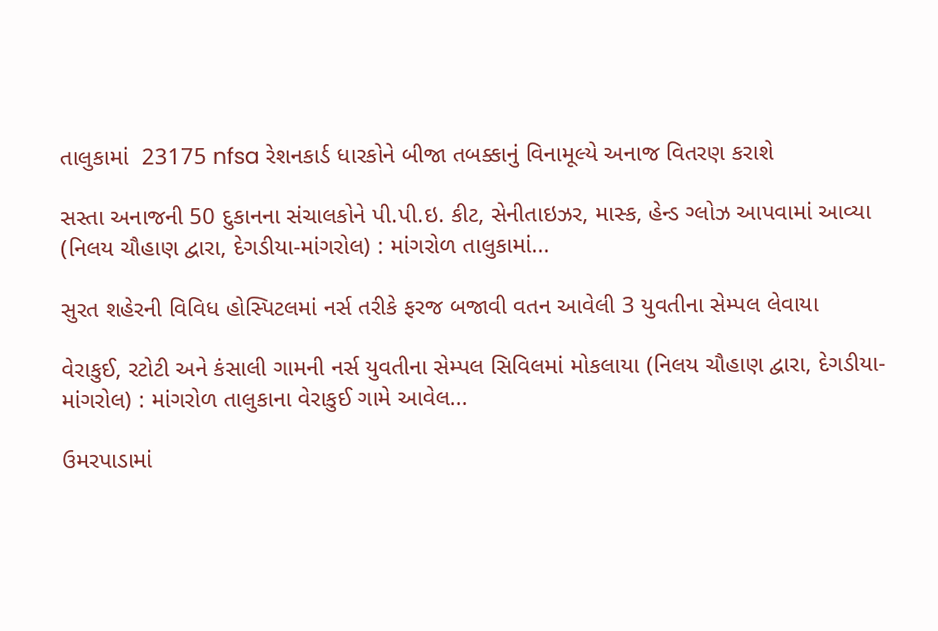તાલુકામાં  23175 nfsa રેશનકાર્ડ ધારકોને બીજા તબક્કાનું વિનામૂલ્યે અનાજ વિતરણ કરાશે

સસ્તા અનાજની 50 દુકાનના સંચાલકોને પી.પી.ઇ. કીટ, સેનીતાઇઝર, માસ્ક, હેન્ડ ગ્લોઝ આપવામાં આવ્યા (નિલય ચૌહાણ દ્વારા, દેગડીયા-માંગરોલ) : માંગરોળ તાલુકામાં...

સુરત શહેરની વિવિધ હોસ્પિટલમાં નર્સ તરીકે ફરજ બજાવી વતન આવેલી 3 યુવતીના સેમ્પલ લેવાયા

વેરાકુઈ, રટોટી અને કંસાલી ગામની નર્સ યુવતીના સેમ્પલ સિવિલમાં મોકલાયા (નિલય ચૌહાણ દ્વારા, દેગડીયા-માંગરોલ) : માંગરોળ તાલુકાના વેરાકુઈ ગામે આવેલ...

ઉમરપાડામાં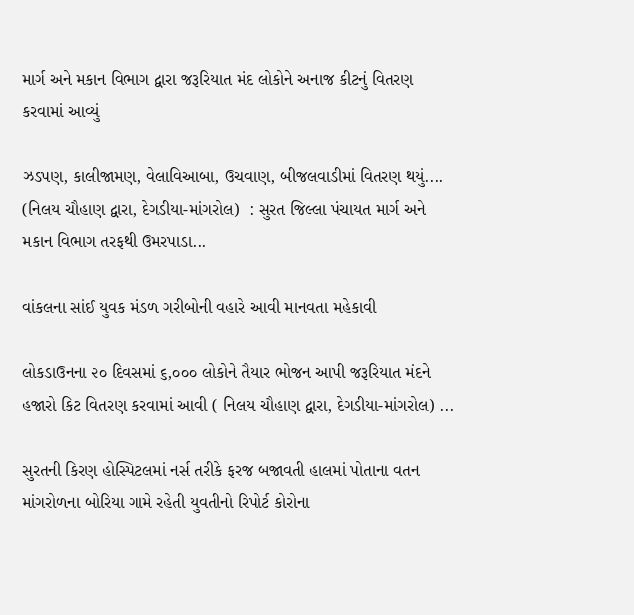માર્ગ અને મકાન વિભાગ દ્વારા જરૂરિયાત મંદ લોકોને અનાજ કીટનું વિતરણ કરવામાં આવ્યું

ઝડપણ, કાલીજામણ, વેલાવિઆબા, ઉચવાણ, બીજલવાડીમાં વિતરણ થયું.... (નિલય ચૌહાણ દ્વારા, દેગડીયા-માંગરોલ)  : સુરત જિલ્લા પંચાયત માર્ગ અને મકાન વિભાગ તરફથી ઉમરપાડા...

વાંકલના સાંઈ યુવક મંડળ ગરીબોની વહારે આવી માનવતા મહેકાવી

લોકડાઉનના ૨૦ દિવસમાં ૬,૦૦૦ લોકોને તૈયાર ભોજન આપી જરૂરિયાત મંદને હજારો કિટ વિતરણ કરવામાં આવી ( નિલય ચૌહાણ દ્વારા, દેગડીયા-માંગરોલ) ...

સુરતની કિરણ હોસ્પિટલમાં નર્સ તરીકે ફરજ બજાવતી હાલમાં પોતાના વતન માંગરોળના બોરિયા ગામે રહેતી યુવતીનો રિપોર્ટ કોરોના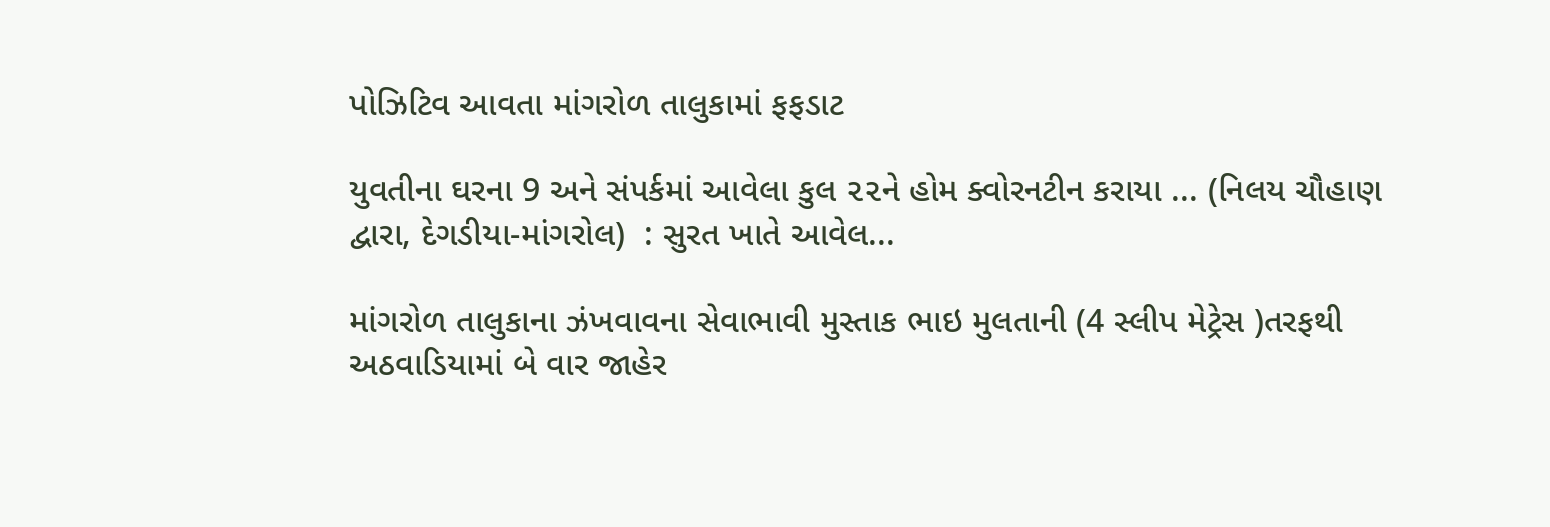પોઝિટિવ આવતા માંગરોળ તાલુકામાં ફફડાટ

યુવતીના ઘરના 9 અને સંપર્કમાં આવેલા કુલ ૨૨ને હોમ ક્વોરનટીન કરાયા ... (નિલય ચૌહાણ દ્વારા, દેગડીયા-માંગરોલ)  : સુરત ખાતે આવેલ...

માંગરોળ તાલુકાના ઝંખવાવના સેવાભાવી મુસ્તાક ભાઇ મુલતાની (4 સ્લીપ મેટ્રેસ )તરફથી અઠવાડિયામાં બે વાર જાહેર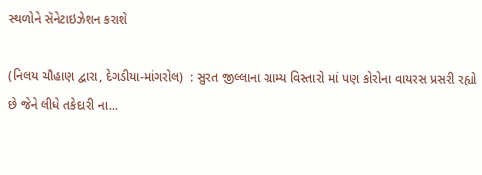સ્થળોને સૅનેટાઇઝેશન કરાશે

(નિલય ચૌહાણ દ્વારા, દેગડીયા-માંગરોલ)  : સુરત જીલ્લાના ગ્રામ્ય વિસ્તારો માં પણ કોરોના વાયરસ પ્રસરી રહ્યો છે જેને લીધે તકેદારી ના...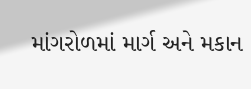માંગરોળમાં માર્ગ અને મકાન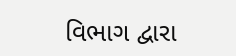વિભાગ દ્વારા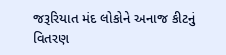જરૂરિયાત મંદ લોકોને અનાજ કીટનું વિતરણ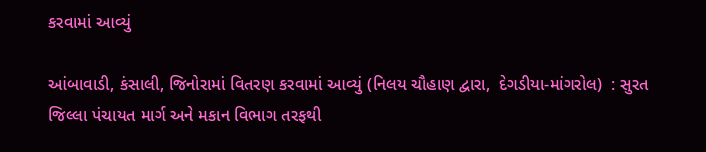કરવામાં આવ્યું

આંબાવાડી, કંસાલી, જિનોરામાં વિતરણ કરવામાં આવ્યું (નિલય ચૌહાણ દ્વારા,  દેગડીયા-માંગરોલ)  : સુરત જિલ્લા પંચાયત માર્ગ અને મકાન વિભાગ તરફથી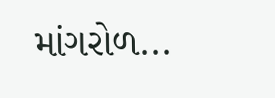માંગરોળ...